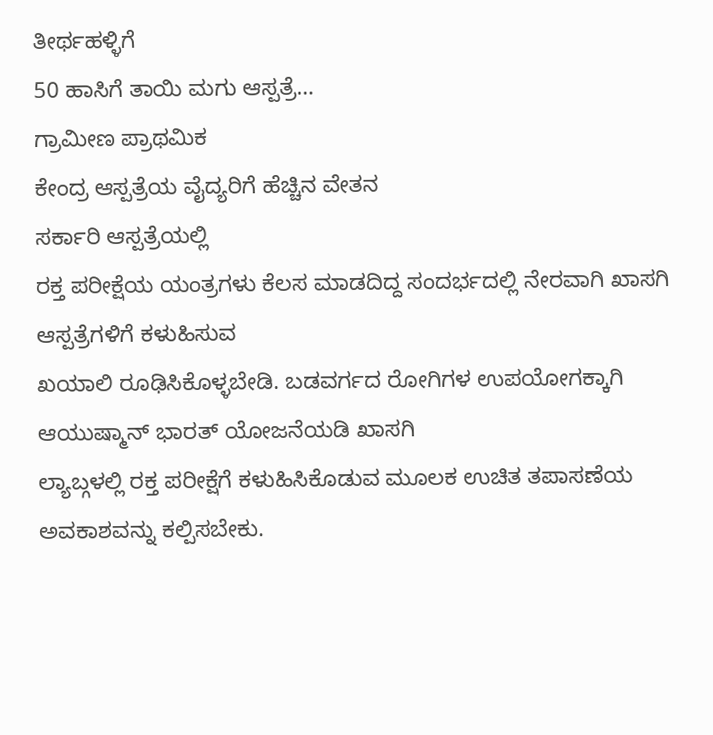ತೀರ್ಥಹಳ್ಳಿಗೆ
50 ಹಾಸಿಗೆ ತಾಯಿ ಮಗು ಆಸ್ಪತ್ರೆ…
ಗ್ರಾಮೀಣ ಪ್ರಾಥಮಿಕ
ಕೇಂದ್ರ ಆಸ್ಪತ್ರೆಯ ವೈದ್ಯರಿಗೆ ಹೆಚ್ಚಿನ ವೇತನ
ಸರ್ಕಾರಿ ಆಸ್ಪತ್ರೆಯಲ್ಲಿ
ರಕ್ತ ಪರೀಕ್ಷೆಯ ಯಂತ್ರಗಳು ಕೆಲಸ ಮಾಡದಿದ್ದ ಸಂದರ್ಭದಲ್ಲಿ ನೇರವಾಗಿ ಖಾಸಗಿ ಆಸ್ಪತ್ರೆಗಳಿಗೆ ಕಳುಹಿಸುವ
ಖಯಾಲಿ ರೂಢಿಸಿಕೊಳ್ಳಬೇಡಿ. ಬಡವರ್ಗದ ರೋಗಿಗಳ ಉಪಯೋಗಕ್ಕಾಗಿ ಆಯುಷ್ಮಾನ್ ಭಾರತ್ ಯೋಜನೆಯಡಿ ಖಾಸಗಿ
ಲ್ಯಾಬ್ಗಳಲ್ಲಿ ರಕ್ತ ಪರೀಕ್ಷೆಗೆ ಕಳುಹಿಸಿಕೊಡುವ ಮೂಲಕ ಉಚಿತ ತಪಾಸಣೆಯ ಅವಕಾಶವನ್ನು ಕಲ್ಪಿಸಬೇಕು.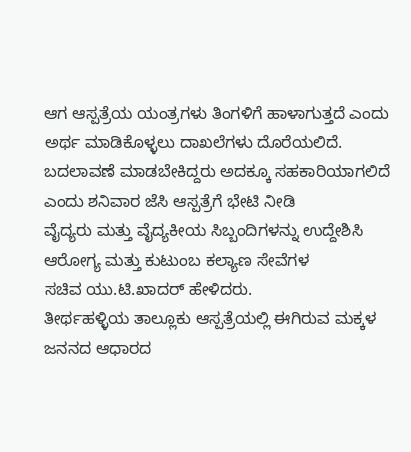ಆಗ ಆಸ್ಪತ್ರೆಯ ಯಂತ್ರಗಳು ತಿಂಗಳಿಗೆ ಹಾಳಾಗುತ್ತದೆ ಎಂದು ಅರ್ಥ ಮಾಡಿಕೊಳ್ಳಲು ದಾಖಲೆಗಳು ದೊರೆಯಲಿದೆ.
ಬದಲಾವಣೆ ಮಾಡಬೇಕಿದ್ದರು ಅದಕ್ಕೂ ಸಹಕಾರಿಯಾಗಲಿದೆ ಎಂದು ಶನಿವಾರ ಜೆಸಿ ಆಸ್ಪತ್ರೆಗೆ ಭೇಟಿ ನೀಡಿ
ವೈದ್ಯರು ಮತ್ತು ವೈದ್ಯಕೀಯ ಸಿಬ್ಬಂದಿಗಳನ್ನು ಉದ್ದೇಶಿಸಿ ಆರೋಗ್ಯ ಮತ್ತು ಕುಟುಂಬ ಕಲ್ಯಾಣ ಸೇವೆಗಳ
ಸಚಿವ ಯು.ಟಿ.ಖಾದರ್ ಹೇಳಿದರು.
ತೀರ್ಥಹಳ್ಳಿಯ ತಾಲ್ಲೂಕು ಆಸ್ಪತ್ರೆಯಲ್ಲಿ ಈಗಿರುವ ಮಕ್ಕಳ ಜನನದ ಆಧಾರದ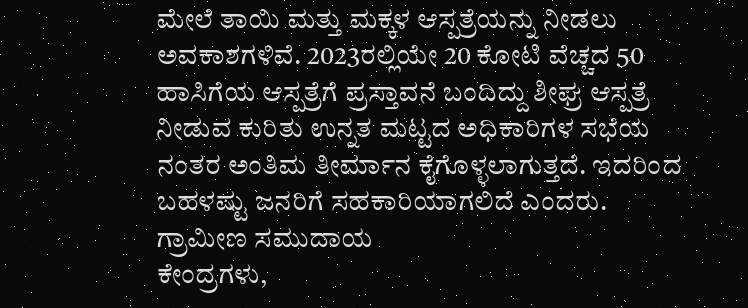ಮೇಲೆ ತಾಯಿ ಮತ್ತು ಮಕ್ಕಳ ಆಸ್ಪತ್ರೆಯನ್ನು ನೀಡಲು ಅವಕಾಶಗಳಿವೆ. 2023ರಲ್ಲಿಯೇ 20 ಕೋಟಿ ವೆಚ್ಚದ 50 ಹಾಸಿಗೆಯ ಆಸ್ಪತ್ರೆಗೆ ಪ್ರಸ್ತಾವನೆ ಬಂದಿದ್ದು ಶೀಘ್ರ ಆಸ್ಪತ್ರೆ ನೀಡುವ ಕುರಿತು ಉನ್ನತ ಮಟ್ಟದ ಅಧಿಕಾರಿಗಳ ಸಭೆಯ ನಂತರ ಅಂತಿಮ ತೀರ್ಮಾನ ಕೈಗೊಳ್ಳಲಾಗುತ್ತದೆ. ಇದರಿಂದ ಬಹಳಷ್ಟು ಜನರಿಗೆ ಸಹಕಾರಿಯಾಗಲಿದೆ ಎಂದರು.
ಗ್ರಾಮೀಣ ಸಮುದಾಯ
ಕೇಂದ್ರಗಳು,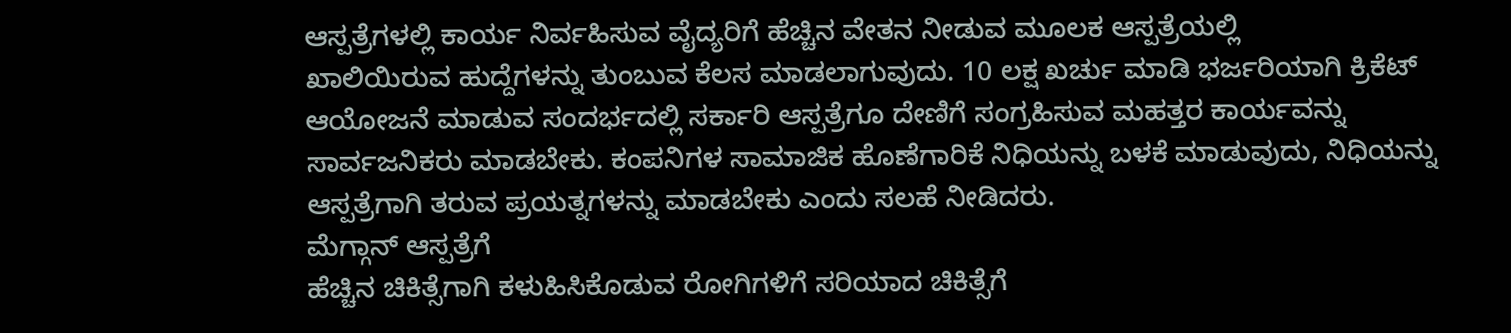ಆಸ್ಪತ್ರೆಗಳಲ್ಲಿ ಕಾರ್ಯ ನಿರ್ವಹಿಸುವ ವೈದ್ಯರಿಗೆ ಹೆಚ್ಚಿನ ವೇತನ ನೀಡುವ ಮೂಲಕ ಆಸ್ಪತ್ರೆಯಲ್ಲಿ
ಖಾಲಿಯಿರುವ ಹುದ್ದೆಗಳನ್ನು ತುಂಬುವ ಕೆಲಸ ಮಾಡಲಾಗುವುದು. 10 ಲಕ್ಷ ಖರ್ಚು ಮಾಡಿ ಭರ್ಜರಿಯಾಗಿ ಕ್ರಿಕೆಟ್
ಆಯೋಜನೆ ಮಾಡುವ ಸಂದರ್ಭದಲ್ಲಿ ಸರ್ಕಾರಿ ಆಸ್ಪತ್ರೆಗೂ ದೇಣಿಗೆ ಸಂಗ್ರಹಿಸುವ ಮಹತ್ತರ ಕಾರ್ಯವನ್ನು
ಸಾರ್ವಜನಿಕರು ಮಾಡಬೇಕು. ಕಂಪನಿಗಳ ಸಾಮಾಜಿಕ ಹೊಣೆಗಾರಿಕೆ ನಿಧಿಯನ್ನು ಬಳಕೆ ಮಾಡುವುದು, ನಿಧಿಯನ್ನು
ಆಸ್ಪತ್ರೆಗಾಗಿ ತರುವ ಪ್ರಯತ್ನಗಳನ್ನು ಮಾಡಬೇಕು ಎಂದು ಸಲಹೆ ನೀಡಿದರು.
ಮೆಗ್ಗಾನ್ ಆಸ್ಪತ್ರೆಗೆ
ಹೆಚ್ಚಿನ ಚಿಕಿತ್ಸೆಗಾಗಿ ಕಳುಹಿಸಿಕೊಡುವ ರೋಗಿಗಳಿಗೆ ಸರಿಯಾದ ಚಿಕಿತ್ಸೆಗೆ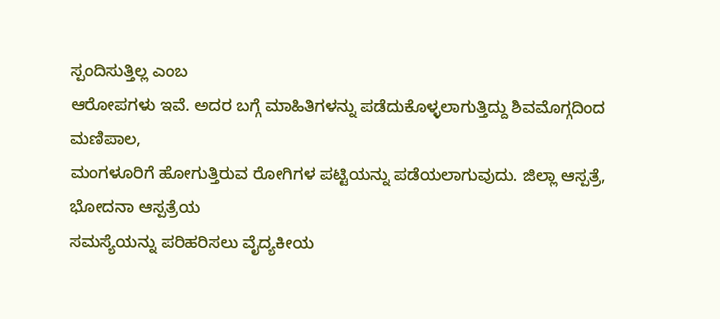ಸ್ಪಂದಿಸುತ್ತಿಲ್ಲ ಎಂಬ
ಆರೋಪಗಳು ಇವೆ. ಅದರ ಬಗ್ಗೆ ಮಾಹಿತಿಗಳನ್ನು ಪಡೆದುಕೊಳ್ಳಲಾಗುತ್ತಿದ್ದು ಶಿವಮೊಗ್ಗದಿಂದ ಮಣಿಪಾಲ,
ಮಂಗಳೂರಿಗೆ ಹೋಗುತ್ತಿರುವ ರೋಗಿಗಳ ಪಟ್ಟಿಯನ್ನು ಪಡೆಯಲಾಗುವುದು. ಜಿಲ್ಲಾ ಆಸ್ಪತ್ರೆ, ಭೋದನಾ ಆಸ್ಪತ್ರೆಯ
ಸಮಸ್ಯೆಯನ್ನು ಪರಿಹರಿಸಲು ವೈದ್ಯಕೀಯ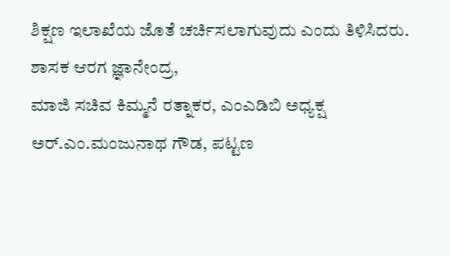ಶಿಕ್ಷಣ ಇಲಾಖೆಯ ಜೊತೆ ಚರ್ಚಿಸಲಾಗುವುದು ಎಂದು ತಿಳಿಸಿದರು.
ಶಾಸಕ ಆರಗ ಜ್ಞಾನೇಂದ್ರ,
ಮಾಜಿ ಸಚಿವ ಕಿಮ್ಮನೆ ರತ್ನಾಕರ, ಎಂಎಡಿಬಿ ಅಧ್ಯಕ್ಷ ಅರ್.ಎಂ.ಮಂಜುನಾಥ ಗೌಡ, ಪಟ್ಟಣ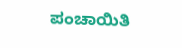ಪಂಚಾಯಿತಿ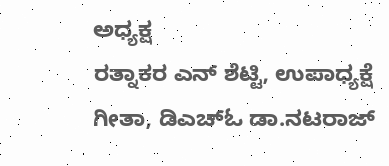ಅಧ್ಯಕ್ಷ
ರತ್ನಾಕರ ಎನ್ ಶೆಟ್ಟಿ, ಉಪಾಧ್ಯಕ್ಷೆ ಗೀತಾ, ಡಿಎಚ್ಓ ಡಾ.ನಟರಾಜ್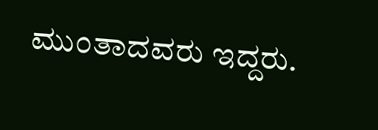ಮುಂತಾದವರು ಇದ್ದರು.